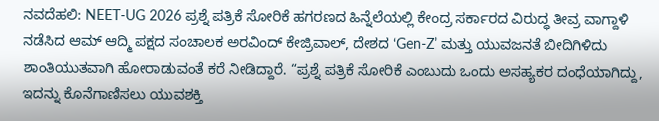ನವದೆಹಲಿ: NEET-UG 2026 ಪ್ರಶ್ನೆ ಪತ್ರಿಕೆ ಸೋರಿಕೆ ಹಗರಣದ ಹಿನ್ನೆಲೆಯಲ್ಲಿ ಕೇಂದ್ರ ಸರ್ಕಾರದ ವಿರುದ್ಧ ತೀವ್ರ ವಾಗ್ದಾಳಿ ನಡೆಸಿದ ಆಮ್ ಆದ್ಮಿ ಪಕ್ಷದ ಸಂಚಾಲಕ ಅರವಿಂದ್ ಕೇಜ್ರಿವಾಲ್, ದೇಶದ ‘Gen-Z’ ಮತ್ತು ಯುವಜನತೆ ಬೀದಿಗಿಳಿದು ಶಾಂತಿಯುತವಾಗಿ ಹೋರಾಡುವಂತೆ ಕರೆ ನೀಡಿದ್ದಾರೆ. “ಪ್ರಶ್ನೆ ಪತ್ರಿಕೆ ಸೋರಿಕೆ ಎಂಬುದು ಒಂದು ಅಸಹ್ಯಕರ ದಂಧೆಯಾಗಿದ್ದು, ಇದನ್ನು ಕೊನೆಗಾಣಿಸಲು ಯುವಶಕ್ತಿ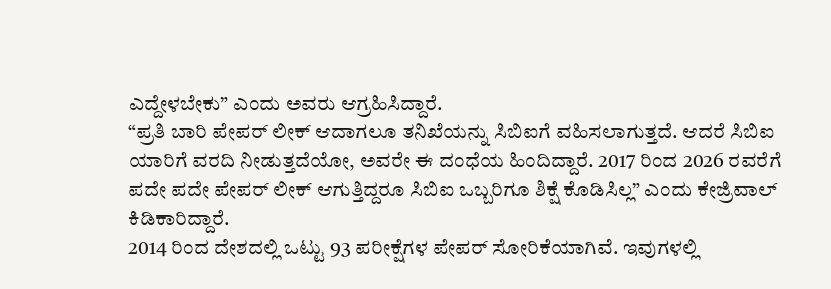ಎದ್ದೇಳಬೇಕು” ಎಂದು ಅವರು ಆಗ್ರಹಿಸಿದ್ದಾರೆ.
“ಪ್ರತಿ ಬಾರಿ ಪೇಪರ್ ಲೀಕ್ ಆದಾಗಲೂ ತನಿಖೆಯನ್ನು ಸಿಬಿಐಗೆ ವಹಿಸಲಾಗುತ್ತದೆ. ಆದರೆ ಸಿಬಿಐ ಯಾರಿಗೆ ವರದಿ ನೀಡುತ್ತದೆಯೋ, ಅವರೇ ಈ ದಂಧೆಯ ಹಿಂದಿದ್ದಾರೆ. 2017 ರಿಂದ 2026 ರವರೆಗೆ ಪದೇ ಪದೇ ಪೇಪರ್ ಲೀಕ್ ಆಗುತ್ತಿದ್ದರೂ ಸಿಬಿಐ ಒಬ್ಬರಿಗೂ ಶಿಕ್ಷೆ ಕೊಡಿಸಿಲ್ಲ” ಎಂದು ಕೇಜ್ರಿವಾಲ್ ಕಿಡಿಕಾರಿದ್ದಾರೆ.
2014 ರಿಂದ ದೇಶದಲ್ಲಿ ಒಟ್ಟು 93 ಪರೀಕ್ಷೆಗಳ ಪೇಪರ್ ಸೋರಿಕೆಯಾಗಿವೆ. ಇವುಗಳಲ್ಲಿ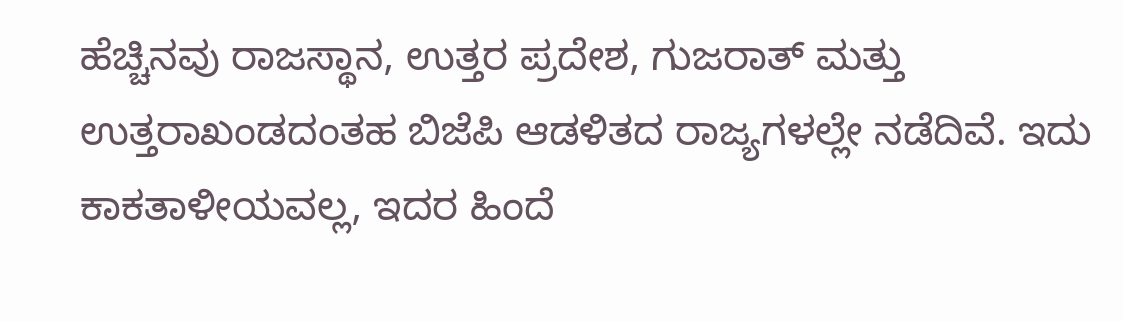ಹೆಚ್ಚಿನವು ರಾಜಸ್ಥಾನ, ಉತ್ತರ ಪ್ರದೇಶ, ಗುಜರಾತ್ ಮತ್ತು ಉತ್ತರಾಖಂಡದಂತಹ ಬಿಜೆಪಿ ಆಡಳಿತದ ರಾಜ್ಯಗಳಲ್ಲೇ ನಡೆದಿವೆ. ಇದು ಕಾಕತಾಳೀಯವಲ್ಲ, ಇದರ ಹಿಂದೆ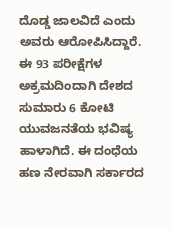ದೊಡ್ಡ ಜಾಲವಿದೆ ಎಂದು ಅವರು ಆರೋಪಿಸಿದ್ದಾರೆ.
ಈ 93 ಪರೀಕ್ಷೆಗಳ ಅಕ್ರಮದಿಂದಾಗಿ ದೇಶದ ಸುಮಾರು 6 ಕೋಟಿ ಯುವಜನತೆಯ ಭವಿಷ್ಯ ಹಾಳಾಗಿದೆ. ಈ ದಂಧೆಯ ಹಣ ನೇರವಾಗಿ ಸರ್ಕಾರದ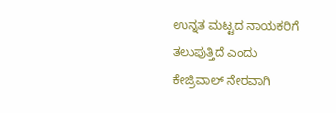ಉನ್ನತ ಮಟ್ಟದ ನಾಯಕರಿಗೆ ತಲುಪುತ್ತಿದೆ ಎಂದು ಕೇಜ್ರಿವಾಲ್ ನೇರವಾಗಿ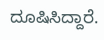ದೂಷಿಸಿದ್ದಾರೆ.